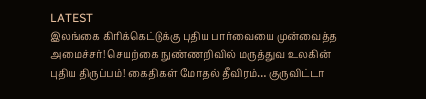LATEST
இலங்கை கிரிக்கெட்டுக்கு புதிய பார்வையை முன்வைத்த அமைச்சர்! செயற்கை நுண்ணறிவில் மருத்துவ உலகின் புதிய திருப்பம்! கைதிகள் மோதல் தீவிரம்… குருவிட்டா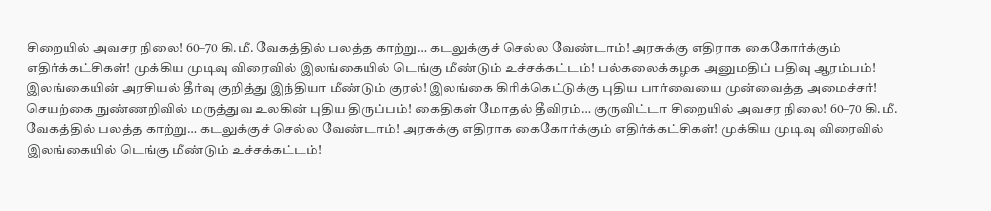சிறையில் அவசர நிலை! 60–70 கி.மீ. வேகத்தில் பலத்த காற்று… கடலுக்குச் செல்ல வேண்டாம்! அரசுக்கு எதிராக கைகோர்க்கும் எதிர்க்கட்சிகள்! முக்கிய முடிவு விரைவில் இலங்கையில் டெங்கு மீண்டும் உச்சக்கட்டம்! பல்கலைக்கழக அனுமதிப் பதிவு ஆரம்பம்! இலங்கையின் அரசியல் தீர்வு குறித்து இந்தியா மீண்டும் குரல்! இலங்கை கிரிக்கெட்டுக்கு புதிய பார்வையை முன்வைத்த அமைச்சர்! செயற்கை நுண்ணறிவில் மருத்துவ உலகின் புதிய திருப்பம்! கைதிகள் மோதல் தீவிரம்… குருவிட்டா சிறையில் அவசர நிலை! 60–70 கி.மீ. வேகத்தில் பலத்த காற்று… கடலுக்குச் செல்ல வேண்டாம்! அரசுக்கு எதிராக கைகோர்க்கும் எதிர்க்கட்சிகள்! முக்கிய முடிவு விரைவில் இலங்கையில் டெங்கு மீண்டும் உச்சக்கட்டம்!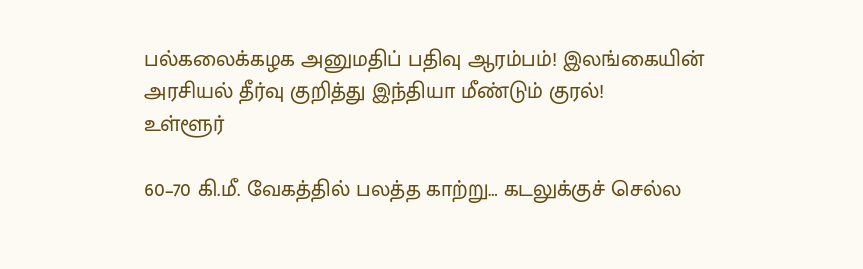பல்கலைக்கழக அனுமதிப் பதிவு ஆரம்பம்! இலங்கையின் அரசியல் தீர்வு குறித்து இந்தியா மீண்டும் குரல்!
உள்ளூர்

60–70 கி.மீ. வேகத்தில் பலத்த காற்று… கடலுக்குச் செல்ல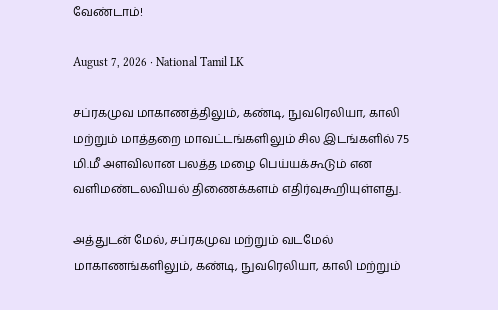வேண்டாம்!

August 7, 2026 · National Tamil LK

சப்ரகமுவ மாகாணத்திலும், கண்டி, நுவரெலியா, காலி மற்றும் மாத்தறை மாவட்டங்களிலும் சில இடங்களில் 75 மி.மீ அளவிலான பலத்த மழை பெய்யக்கூடும் என வளிமண்டலவியல் திணைக்களம் எதிர்வுகூறியுள்ளது.

அத்துடன் மேல், சப்ரகமுவ மற்றும் வடமேல் மாகாணங்களிலும், கண்டி, நுவரெலியா, காலி மற்றும்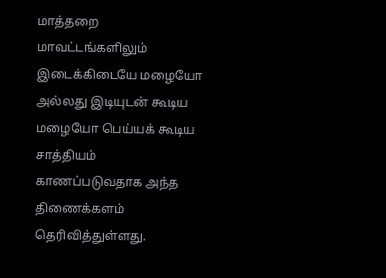மாத்தறை மாவட்டங்களிலும் இடைக்கிடையே மழையோ அல்லது இடியுடன் கூடிய மழையோ பெய்யக் கூடிய சாத்தியம் காணப்படுவதாக அந்த திணைக்களம் தெரிவித்துள்ளது.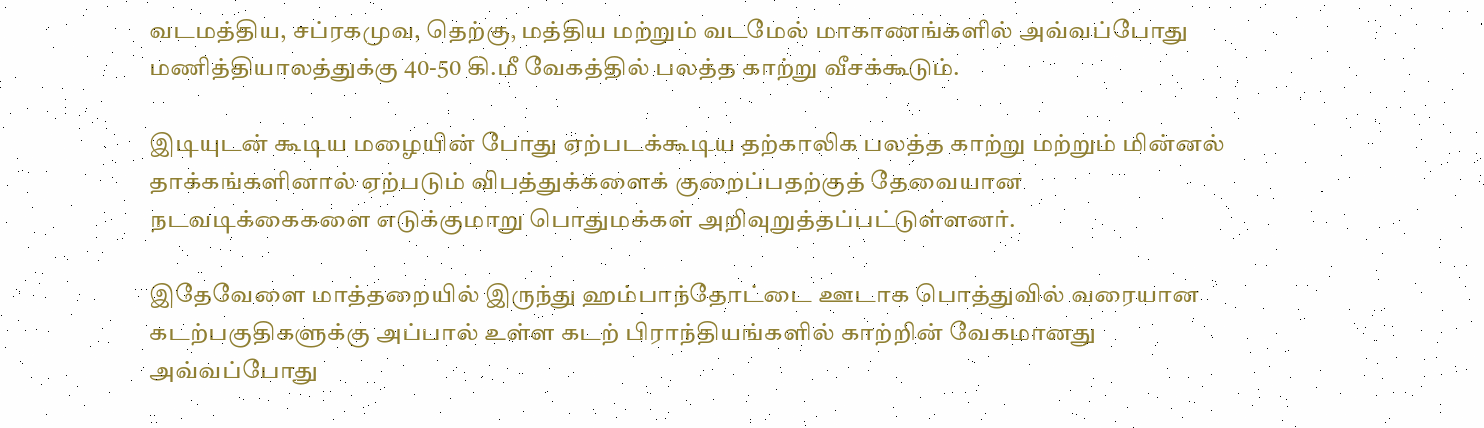வடமத்திய, சப்ரகமுவ, தெற்கு, மத்திய மற்றும் வடமேல் மாகாணங்களில் அவ்வப்போது மணித்தியாலத்துக்கு 40-50 கி.மீ வேகத்தில் பலத்த காற்று வீசக்கூடும்.

இடியுடன் கூடிய மழையின் போது ஏற்படக்கூடிய தற்காலிக பலத்த காற்று மற்றும் மின்னல் தாக்கங்களினால் ஏற்படும் விபத்துக்களைக் குறைப்பதற்குத் தேவையான நடவடிக்கைகளை எடுக்குமாறு பொதுமக்கள் அறிவுறுத்தப்பட்டுள்ளனர்.

இதேவேளை மாத்தறையில் இருந்து ஹம்பாந்தோட்டை ஊடாக பொத்துவில் வரையான கடற்பகுதிகளுக்கு அப்பால் உள்ள கடற் பிராந்தியங்களில் காற்றின் வேகமானது அவ்வப்போது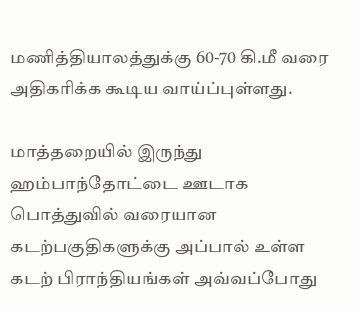மணித்தியாலத்துக்கு 60-70 கி.மீ வரை அதிகரிக்க கூடிய வாய்ப்புள்ளது.

மாத்தறையில் இருந்து ஹம்பாந்தோட்டை ஊடாக பொத்துவில் வரையான கடற்பகுதிகளுக்கு அப்பால் உள்ள கடற் பிராந்தியங்கள் அவ்வப்போது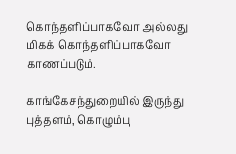கொந்தளிப்பாகவோ அல்லது மிகக் கொந்தளிப்பாகவோ காணப்படும்.

காங்கேசந்துறையில் இருந்து புத்தளம், கொழும்பு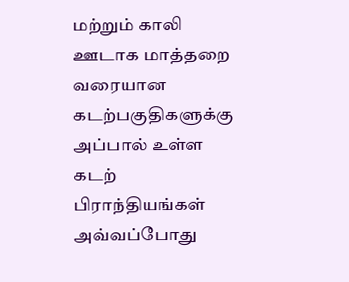மற்றும் காலி ஊடாக மாத்தறை வரையான கடற்பகுதிகளுக்கு அப்பால் உள்ள கடற் பிராந்தியங்கள் அவ்வப்போது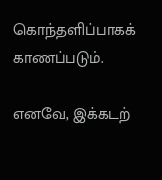கொந்தளிப்பாகக் காணப்படும்.

எனவே, இக்கடற்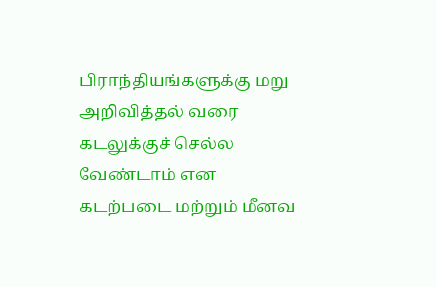பிராந்தியங்களுக்கு மறு அறிவித்தல் வரை கடலுக்குச் செல்ல வேண்டாம் என கடற்படை மற்றும் மீனவ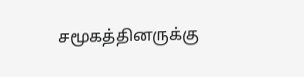சமூகத்தினருக்கு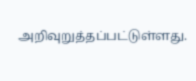அறிவுறுத்தப்பட்டுள்ளது.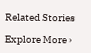Related Stories

Explore More ›